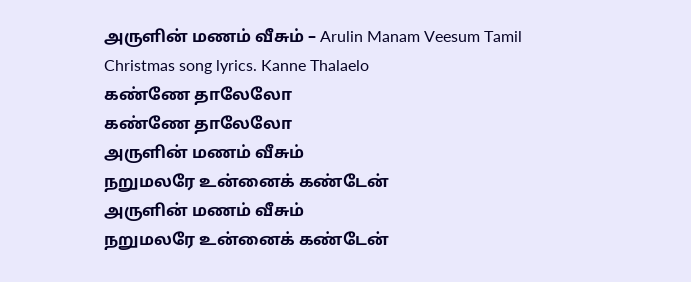அருளின் மணம் வீசும் – Arulin Manam Veesum Tamil Christmas song lyrics. Kanne Thalaelo
கண்ணே தாலேலோ
கண்ணே தாலேலோ
அருளின் மணம் வீசும்
நறுமலரே உன்னைக் கண்டேன்
அருளின் மணம் வீசும்
நறுமலரே உன்னைக் கண்டேன்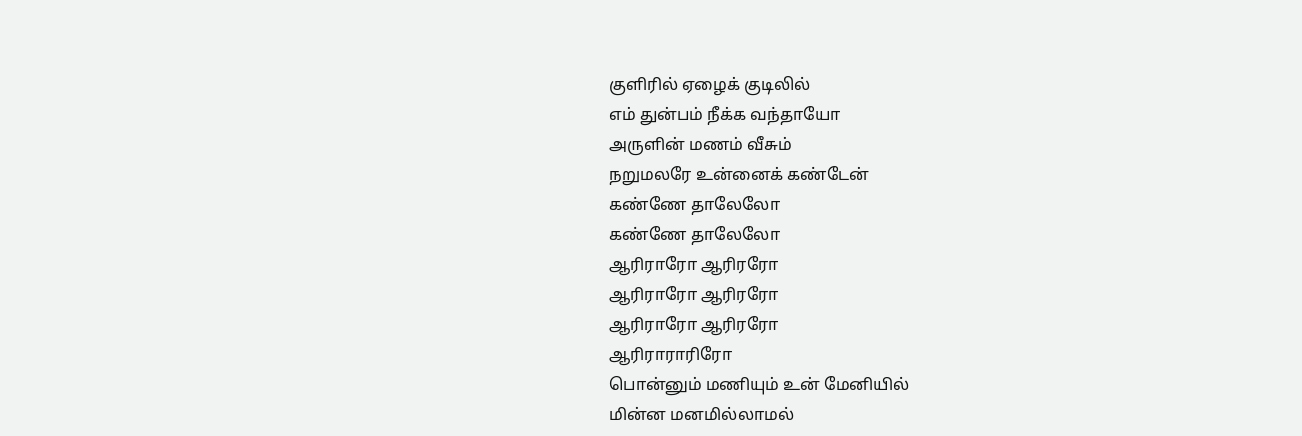குளிரில் ஏழைக் குடிலில்
எம் துன்பம் நீக்க வந்தாயோ
அருளின் மணம் வீசும்
நறுமலரே உன்னைக் கண்டேன்
கண்ணே தாலேலோ
கண்ணே தாலேலோ
ஆரிராரோ ஆரிரரோ
ஆரிராரோ ஆரிரரோ
ஆரிராரோ ஆரிரரோ
ஆரிராராரிரோ
பொன்னும் மணியும் உன் மேனியில்
மின்ன மனமில்லாமல்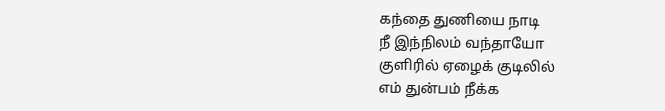கந்தை துணியை நாடி
நீ இந்நிலம் வந்தாயோ
குளிரில் ஏழைக் குடிலில்
எம் துன்பம் நீக்க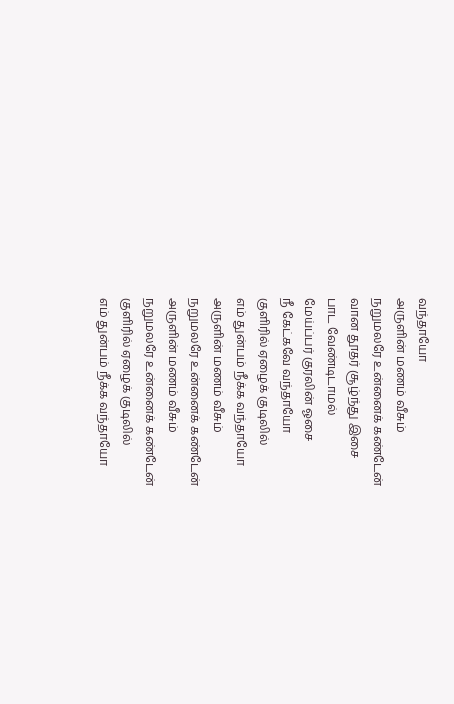வந்தாயோ
அருளின் மணம் வீசும்
நறுமலரே உன்னைக் கண்டேன்
வான தூதர் சூழ்ந்து இசை
பாட வேண்டிடாமல்
மேய்ப்பர் குரலின் ஓசை
நீ கேட்கவே வந்தாயோ
குளிரில் ஏழைக் குடிலில்
எம் துன்பம் நீக்க வந்தாயோ
அருளின் மணம் வீசும்
நறுமலரே உன்னைக் கண்டேன்
அருளின் மணம் வீசும்
நறுமலரே உன்னைக் கண்டேன்
குளிரில் ஏழைக் குடிலில்
எம் துன்பம் நீக்க வந்தாயோ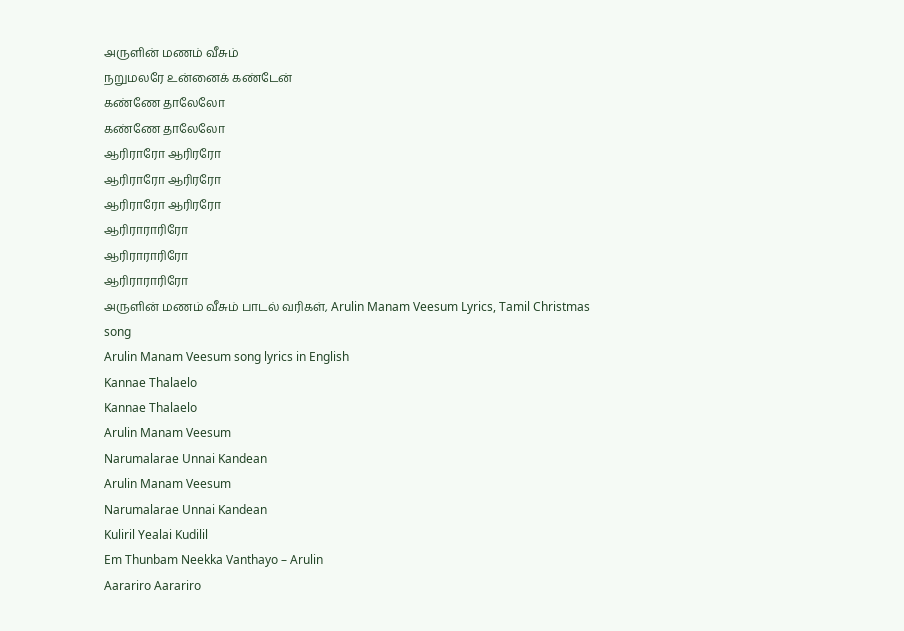அருளின் மணம் வீசும்
நறுமலரே உன்னைக் கண்டேன்
கண்ணே தாலேலோ
கண்ணே தாலேலோ
ஆரிராரோ ஆரிரரோ
ஆரிராரோ ஆரிரரோ
ஆரிராரோ ஆரிரரோ
ஆரிராராரிரோ
ஆரிராராரிரோ
ஆரிராராரிரோ
அருளின் மணம் வீசும் பாடல் வரிகள், Arulin Manam Veesum Lyrics, Tamil Christmas song
Arulin Manam Veesum song lyrics in English
Kannae Thalaelo
Kannae Thalaelo
Arulin Manam Veesum
Narumalarae Unnai Kandean
Arulin Manam Veesum
Narumalarae Unnai Kandean
Kuliril Yealai Kudilil
Em Thunbam Neekka Vanthayo – Arulin
Aarariro Aarariro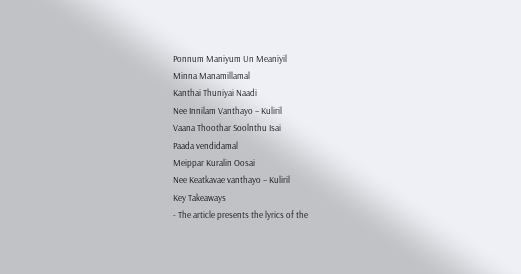Ponnum Maniyum Un Meaniyil
Minna Manamillamal
Kanthai Thuniyai Naadi
Nee Innilam Vanthayo – Kuliril
Vaana Thoothar Soolnthu Isai
Paada vendidamal
Meippar Kuralin Oosai
Nee Keatkavae vanthayo – Kuliril
Key Takeaways
- The article presents the lyrics of the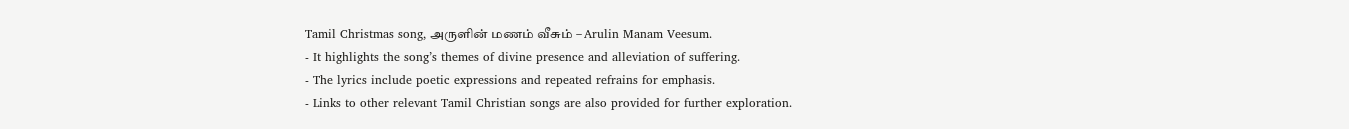Tamil Christmas song, அருளின் மணம் வீசும் – Arulin Manam Veesum.
- It highlights the song’s themes of divine presence and alleviation of suffering.
- The lyrics include poetic expressions and repeated refrains for emphasis.
- Links to other relevant Tamil Christian songs are also provided for further exploration.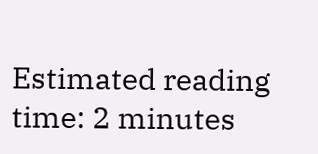Estimated reading time: 2 minutes